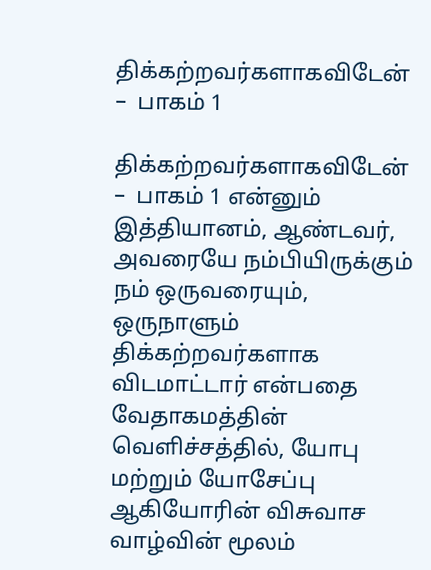திக்கற்றவர்களாகவிடேன் –  பாகம் 1

திக்கற்றவர்களாகவிடேன் –  பாகம் 1 என்னும் இத்தியானம், ஆண்டவர், அவரையே நம்பியிருக்கும் நம் ஒருவரையும், ஒருநாளும் திக்கற்றவர்களாக விடமாட்டார் என்பதை வேதாகமத்தின் வெளிச்சத்தில், யோபு மற்றும் யோசேப்பு ஆகியோரின் விசுவாச வாழ்வின் மூலம்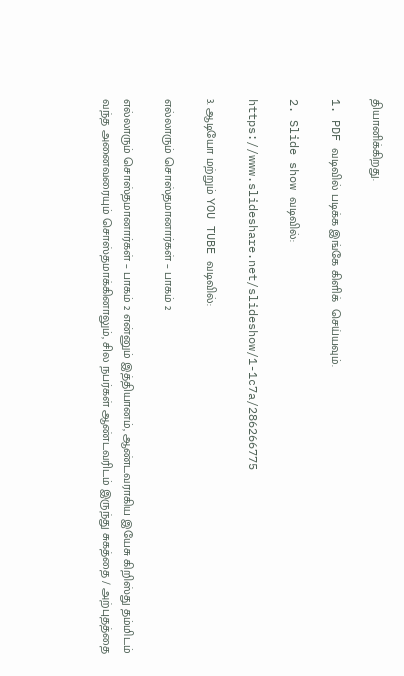தியானிக்கிறது.

1. PDF வடிவில் படிக்க இங்கே கிளிக்  செய்யவும்.

2. Slide show வடிவில்:

https://www.slideshare.net/slideshow/1-1c7a/286266775

3. ஆடியோ மற்றும் YOU TUBE வடிவில்:

எல்லாரும் சொஸ்தமானார்கள் – பாகம் 2

எல்லாரும் சொஸ்தமானார்கள் – பாகம் 2 என்னும் இத்தியானம், ஆண்டவராகிய இயேசு கிறிஸ்து தம்மிடம் வந்த அனைவரையும் சொஸ்தமாக்கினாலும், சில நபர்கள் ஆண்டவரிடம் இருந்து சுகத்தை / அற்புதத்தை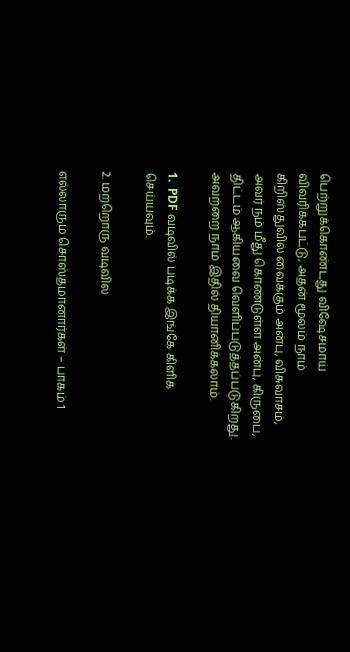பெற்றுக்கொண்டது விஷேசமாய் விவரிக்கபட்டு, அதன் மூலம் நாம் கிறிஸ்துவில் வைக்கும் அன்பு, விசுவாசம், அவர் நம் மீது கொண்டுள்ள அன்பு, கிருபை, திட்டம் ஆகியவை வெளிப்படுத்தப்படுகிறது.  அவற்றை நாம் இதில் தியானிக்கலாம்.

1.  PDF வடிவில் படிக்க இங்கே கிளிக்  செய்யவும்.

2. மற்றொரு வடிவில்

எல்லாரும் சொஸ்தமானார்கள் – பாகம் 1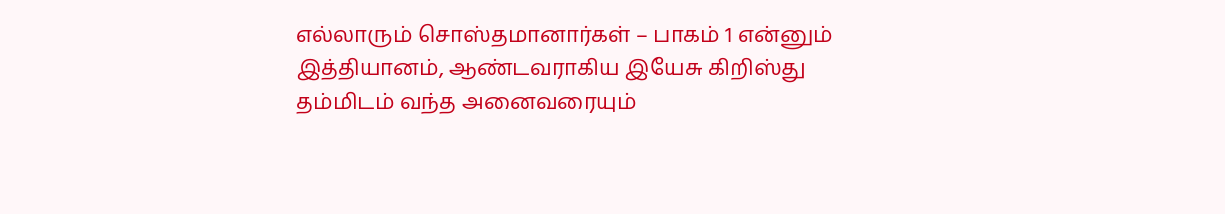எல்லாரும் சொஸ்தமானார்கள் – பாகம் 1 என்னும் இத்தியானம், ஆண்டவராகிய இயேசு கிறிஸ்து தம்மிடம் வந்த அனைவரையும்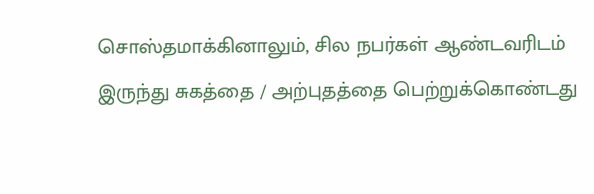சொஸ்தமாக்கினாலும், சில நபர்கள் ஆண்டவரிடம் இருந்து சுகத்தை / அற்புதத்தை பெற்றுக்கொண்டது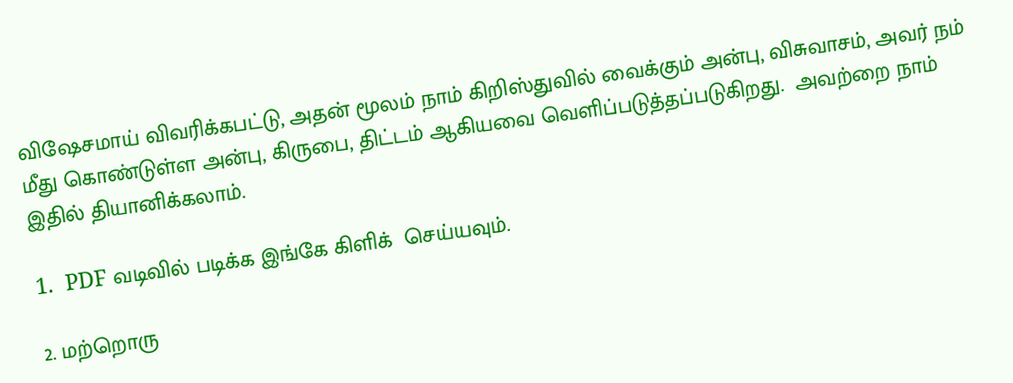விஷேசமாய் விவரிக்கபட்டு, அதன் மூலம் நாம் கிறிஸ்துவில் வைக்கும் அன்பு, விசுவாசம், அவர் நம் மீது கொண்டுள்ள அன்பு, கிருபை, திட்டம் ஆகியவை வெளிப்படுத்தப்படுகிறது.  அவற்றை நாம் இதில் தியானிக்கலாம்.

1.  PDF வடிவில் படிக்க இங்கே கிளிக்  செய்யவும்.

2. மற்றொரு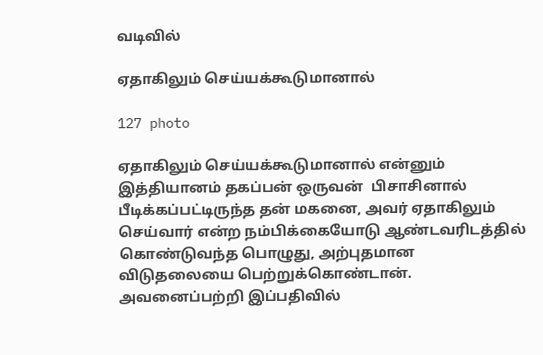வடிவில்

ஏதாகிலும் செய்யக்கூடுமானால்

127 photo

ஏதாகிலும் செய்யக்கூடுமானால் என்னும் இத்தியானம் தகப்பன் ஒருவன்  பிசாசினால் பீடிக்கப்பட்டிருந்த தன் மகனை, அவர் ஏதாகிலும் செய்வார் என்ற நம்பிக்கையோடு ஆண்டவரிடத்தில் கொண்டுவந்த பொழுது, அற்புதமான விடுதலையை பெற்றுக்கொண்டான். அவனைப்பற்றி இப்பதிவில்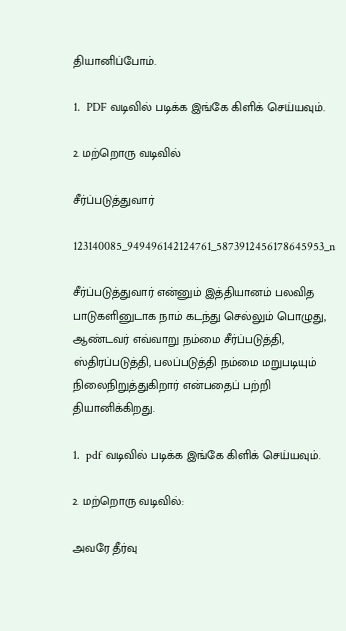தியானிப்போம்.

1.  PDF வடிவில் படிக்க இங்கே கிளிக் செய்யவும்.

2. மற்றொரு வடிவில்

சீர்ப்படுத்துவார்

123140085_949496142124761_5873912456178645953_n

சீர்ப்படுத்துவார் என்னும் இத்தியானம் பலவித பாடுகளினுடாக நாம் கடந்து செல்லும் பொழுது, ஆண்டவர் எவ்வாறு நம்மை சீர்ப்படுத்தி, ஸ்திரப்படுத்தி, பலப்படுத்தி நம்மை மறுபடியும் நிலைநிறுத்துகிறார் என்பதைப் பற்றி தியானிக்கிறது.

1.  pdf வடிவில் படிக்க இங்கே கிளிக் செய்யவும்.

2. மற்றொரு வடிவில்:

அவரே தீர்வு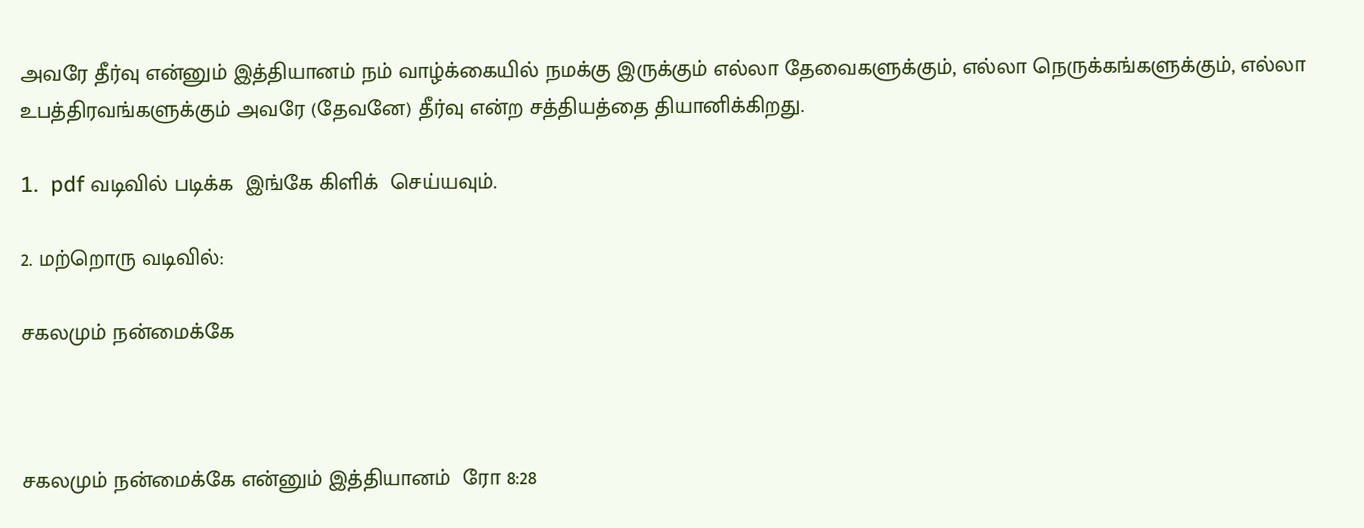அவரே தீர்வு என்னும் இத்தியானம் நம் வாழ்க்கையில் நமக்கு இருக்கும் எல்லா தேவைகளுக்கும், எல்லா நெருக்கங்களுக்கும், எல்லா உபத்திரவங்களுக்கும் அவரே (தேவனே) தீர்வு என்ற சத்தியத்தை தியானிக்கிறது.

1.  pdf வடிவில் படிக்க  இங்கே கிளிக்  செய்யவும்.

2. மற்றொரு வடிவில்:

சகலமும் நன்மைக்கே



சகலமும் நன்மைக்கே என்னும் இத்தியானம்  ரோ 8:28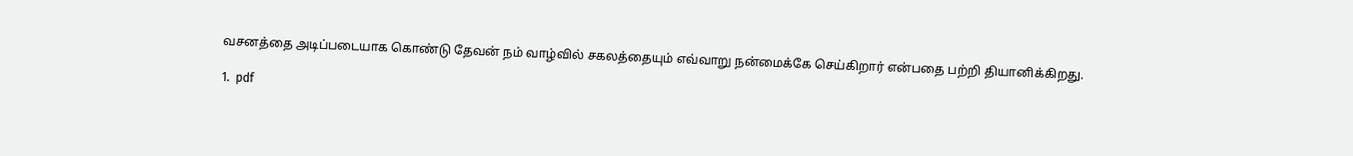வசனத்தை அடிப்படையாக கொண்டு தேவன் நம் வாழ்வில் சகலத்தையும் எவ்வாறு நன்மைக்கே செய்கிறார் என்பதை பற்றி தியானிக்கிறது.

1.  pdf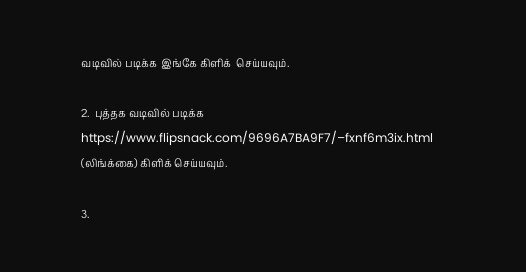வடிவில் படிக்க  இங்கே கிளிக்  செய்யவும்.

2.  புத்தக வடிவில் படிக்க https://www.flipsnack.com/9696A7BA9F7/–fxnf6m3ix.html (லிங்க்கை) கிளிக் செய்யவும்.

3.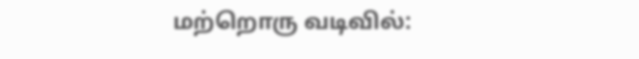மற்றொரு வடிவில்: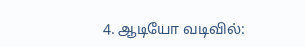4. ஆடியோ வடிவில்: